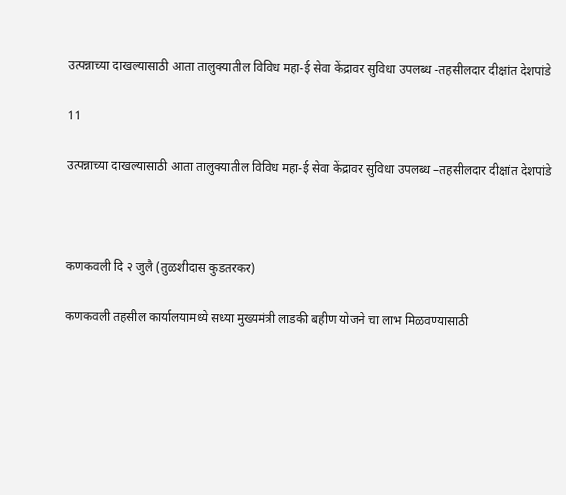उत्पन्नाच्या दाखल्यासाठी आता तालुक्यातील विविध महा-ई सेवा केंद्रावर सुविधा उपलब्ध -तहसीलदार दीक्षांत देशपांडे

11

उत्पन्नाच्या दाखल्यासाठी आता तालुक्यातील विविध महा-ई सेवा केंद्रावर सुविधा उपलब्ध –तहसीलदार दीक्षांत देशपांडे



कणकवली दि २ जुलै (तुळशीदास कुडतरकर)

कणकवली तहसील कार्यालयामध्ये सध्या मुख्यमंत्री लाडकी बहीण योजने चा लाभ मिळवण्यासाठी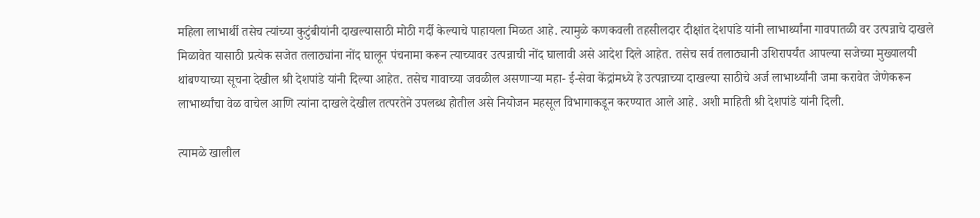महिला लाभार्थी तसेच त्यांच्या कुटुंबीयांनी दाखल्यासाठी मोठी गर्दी केल्याचे पाहायला मिळत आहे. त्यामुळे कणकवली तहसीलदार दीक्षांत देशपांडे यांनी लाभार्थ्यांना गावपातळी वर उत्पन्नाचे दाखले मिळावेत यासाठी प्रत्येक सजेत तलाठ्यांना नोंद घालून पंचनामा करून त्याच्यावर उत्पन्नाची नोंद घालावी असे आदेश दिले आहेत. तसेच सर्व तलाठ्यानी उशिरापर्यंत आपल्या सजेच्या मुख्यालयी थांबण्याच्या सूचना देखील श्री देशपांडे यांनी दिल्या आहेत. तसेच गावाच्या जवळील असणाऱ्या महा- ई-सेवा केंद्रांमध्ये हे उत्पन्नाच्या दाखल्या साठीचे अर्ज लाभार्थ्यांनी जमा करावेत जेणेकरून लाभार्थ्यांचा वेळ वाचेल आणि त्यांना दाखले देखील तत्परतेने उपलब्ध होतील असे नियोजन महसूल विभागाकडून करण्यात आले आहे. अशी माहिती श्री देशपांडे यांनी दिली.

त्यामळे खालील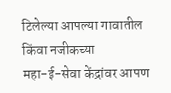टिलेल्या आपल्या गावातील किंवा नजीकच्या
महा-ई-सेवा केंद्रांवर आपण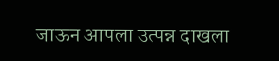जाऊन आपला उत्पन्न दाखला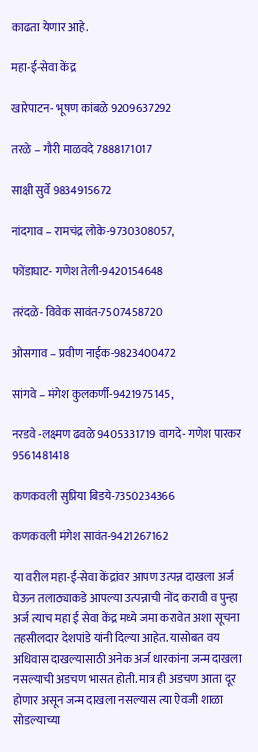काढता येणार आहे.

महा-ई-सेवा केंद्र

खारेपाटन- भूषण कांबळे 9209637292

तरळे – गौरी माळवदे 7888171017

साक्षी सुर्वे 9834915672

नांदगाव – रामचंद्र लोके-9730308057,

फोंडाघाट- गणेश तेली-9420154648

तरंदळे- विवेक सावंत-7507458720

ओसगाव – प्रवीण नाईक-9823400472

सांगवे – मंगेश कुलकर्णी-9421975145,

नरडवे -लक्ष्मण ढवळे 9405331719 वागदे- गणेश पारकर 9561481418

कणकवली सुप्रिया बिडये-7350234366

कणकवली मंगेश सावंत-9421267162

या वरील महा-ई-सेवा केंद्रांवर आपण उत्पन्न दाखला अर्ज घेऊन तलाठ्याकडे आपल्या उत्पन्नाची नोंद करावी व पुन्हा अर्ज त्याच महा ई सेवा केंद्र मध्ये जमा करावेत अशा सूचना तहसीलदार देशपांडे यांनी दिल्या आहेत. यासोबत वय अधिवास दाखल्यासाठी अनेक अर्ज धारकांना जन्म दाखला नसल्याची अडचण भासत होती. मात्र ही अडचण आता दूर होणार असून जन्म दाखला नसल्यास त्या ऐवजी शाळा सोडल्याच्या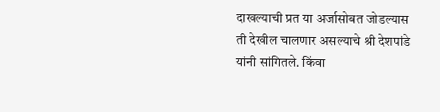दाखल्याची प्रत या अर्जासोबत जोडल्यास ती देखील चालणार असल्याचे श्री देशपांडे यांनी सांगितले. किंवा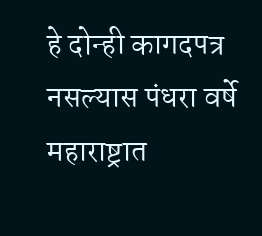हे दोन्ही कागदपत्र नसल्यास पंधरा वर्षे महाराष्ट्रात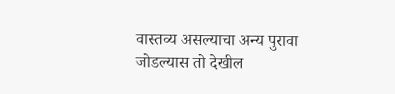वास्तव्य असल्याचा अन्य पुरावा जोडल्यास तो देखील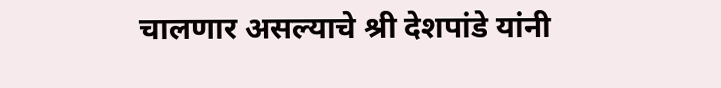चालणार असल्याचे श्री देशपांडे यांनी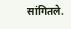सांगितले.